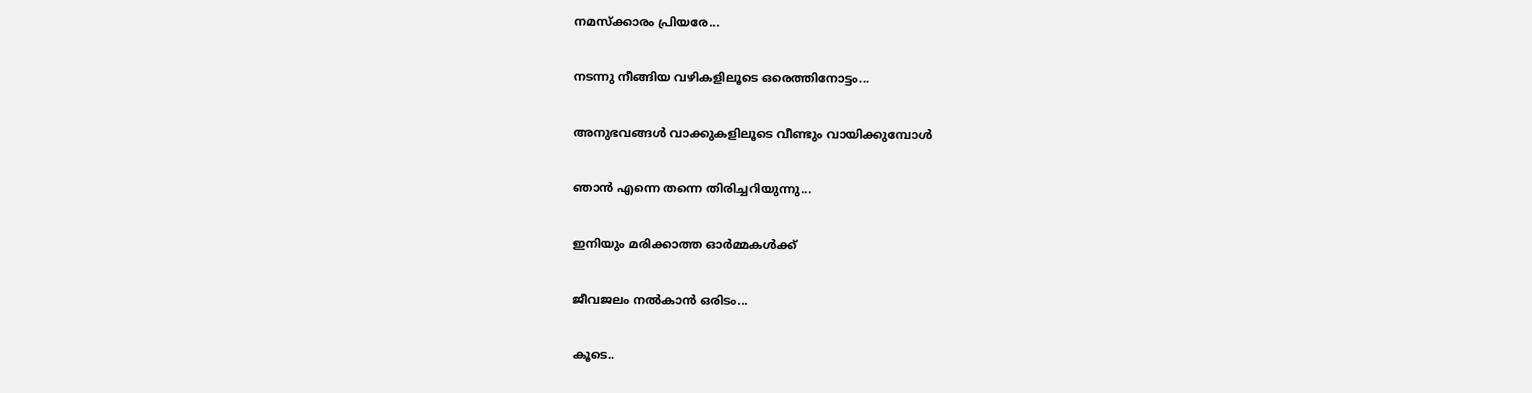നമസ്ക്കാരം പ്രിയരേ...

നടന്നു നീങ്ങിയ വഴികളിലൂടെ ഒരെത്തിനോട്ടം...

അനുഭവങ്ങള്‍ വാക്കുകളിലൂടെ വീണ്ടും വായിക്കുമ്പോള്‍

ഞാന്‍ എന്നെ തന്നെ തിരിച്ചറിയുന്നു...

ഇനിയും മരിക്കാത്ത ഓര്‍മ്മകള്‍ക്ക്

ജീവജലം നല്‍കാന്‍ ഒരിടം...

കൂടെ..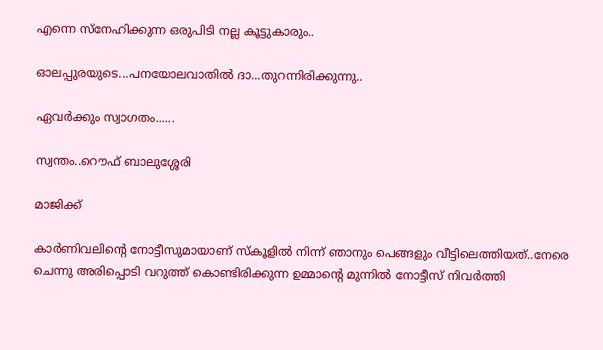എന്നെ സ്നേഹിക്കുന്ന ഒരുപിടി നല്ല കൂട്ടുകാരും..

ഓലപ്പുരയുടെ...പനയോലവാതില്‍ ദാ...തുറന്നിരിക്കുന്നു..

ഏവര്‍ക്കും സ്വാഗതം......

സ്വന്തം..റൌഫ് ബാലുശ്ശേരി

മാജിക്ക്

കാര്‍ണിവലിന്‍റെ നോട്ടീസുമായാണ് സ്കൂളില്‍ നിന്ന്‍ ഞാനും പെങ്ങളും വീട്ടിലെത്തിയത്..നേരെ ചെന്നു അരിപ്പൊടി വറുത്ത് കൊണ്ടിരിക്കുന്ന ഉമ്മാന്‍റെ മുന്നില്‍ നോട്ടീസ് നിവര്‍ത്തി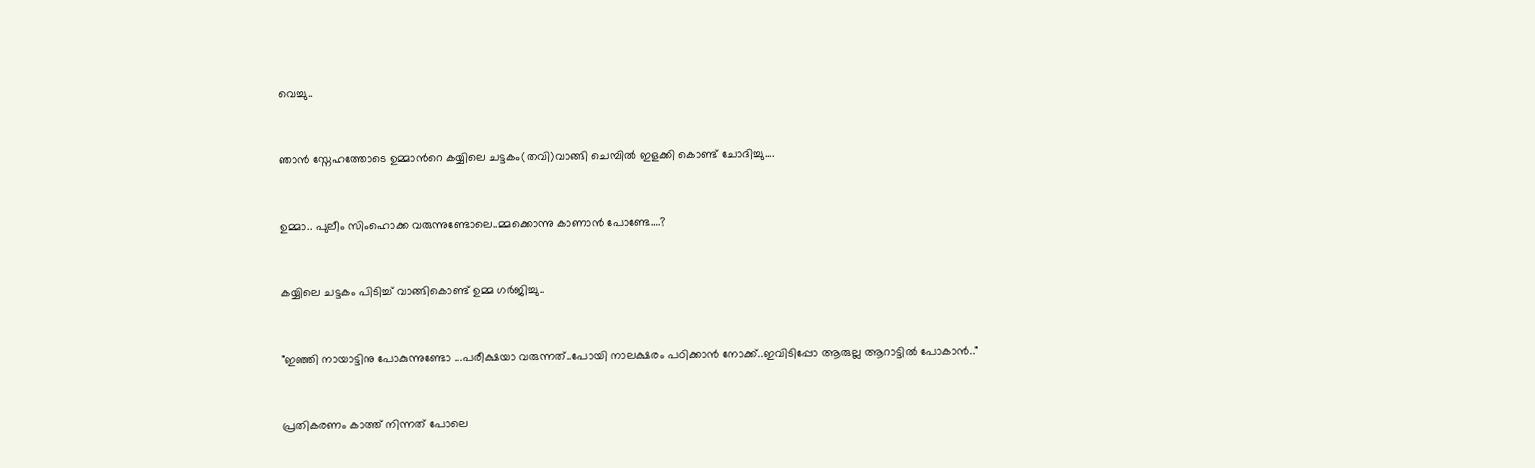വെച്ചു..


ഞാന്‍ സ്നേഹത്തോടെ ഉമ്മാന്‍റെ കയ്യിലെ ചട്ടകം(തവി)വാങ്ങി ചെമ്പില്‍ ഇളക്കി കൊണ്ട് ചോദിച്ചു....


ഉമ്മാ.. പുലീം സിംഹൊക്ക വരുന്നുണ്ടോലെ..മ്മക്കൊന്നു കാണാന്‍ പോണ്ടേ….?


കയ്യിലെ ചട്ടകം പിടിച്ച് വാങ്ങികൊണ്ട് ഉമ്മ ഗര്‍ജിച്ചു..


"ഇഞ്ഞി നായാട്ടിനു പോകുന്നുണ്ടോ ...പരീക്ഷയാ വരുന്നത്..പോയി നാലക്ഷരം പഠിക്കാന്‍ നോക്ക്..ഇവിടിപ്പോ ആരുല്ല ആറാട്ടില്‍ പോകാന്‍.."


പ്രതികരണം കാത്ത് നിന്നത് പോലെ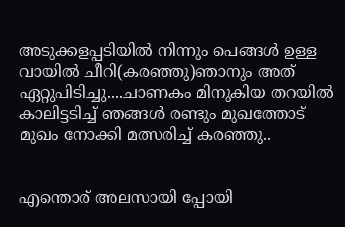അടുക്കളപ്പടിയില്‍ നിന്നും പെങ്ങള്‍ ഉള്ള വായില്‍ ചീറി(കരഞ്ഞു)ഞാനും അത് ഏറ്റുപിടിച്ചു....ചാണകം മിനുകിയ തറയില്‍ കാലിട്ടടിച്ച് ഞങ്ങള്‍ രണ്ടും മുഖത്തോട് മുഖം നോക്കി മത്സരിച്ച് കരഞ്ഞു..


എന്തൊര് അലസായി പ്പോയി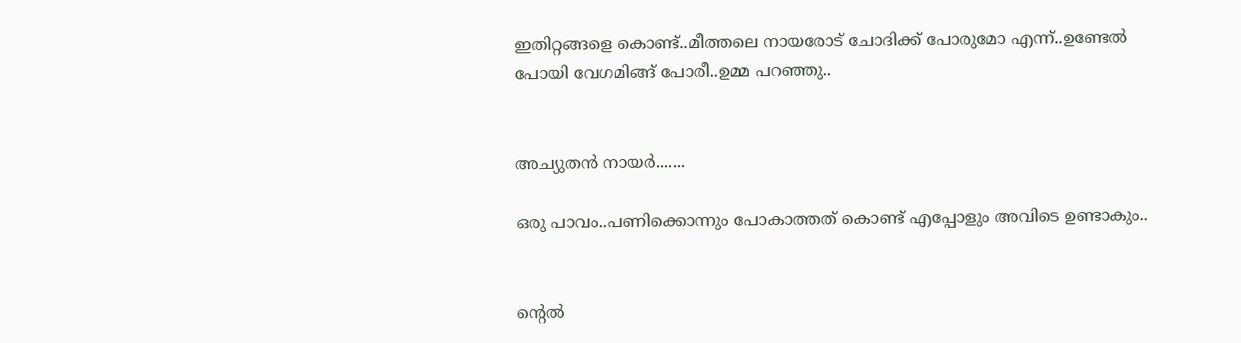ഇതിറ്റങ്ങളെ കൊണ്ട്..മീത്തലെ നായരോട് ചോദിക്ക് പോരുമോ എന്ന്..ഉണ്ടേല്‍ പോയി വേഗമിങ്ങ് പോരീ..ഉമ്മ പറഞ്ഞു..


അച്യുതന്‍ നായര്‍.......

ഒരു പാവം..പണിക്കൊന്നും പോകാത്തത് കൊണ്ട് എപ്പോളും അവിടെ ഉണ്ടാകും..


ന്‍റെല്‍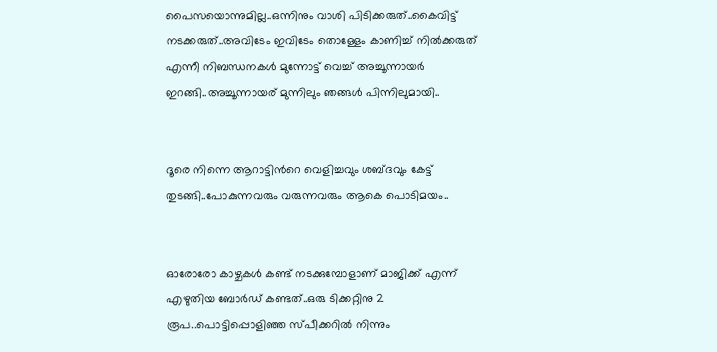പൈസയൊന്നുമില്ല..ഒന്നിനും വാശി പിടിക്കരുത്..കൈവിട്ട് നടക്കരുത്..അവിടേം ഇവിടേം തൊള്ളേം കാണിച്ച് നില്‍ക്കരുത് എന്നീ നിബന്ധനകള്‍ മുന്നോട്ട് വെച്ച് അച്ചൂന്നായര്‍ ഇറങ്ങി..അച്ചൂന്നായര് മുന്നിലും ഞങ്ങള്‍ പിന്നിലുമായി..


ദൂരെ നിന്നെ ആറാട്ടിന്‍റെ വെളിച്ചവും ശബ്ദവും കേട്ട് തുടങ്ങി..പോകുന്നവരും വരുന്നവരും ആകെ പൊടിമയം..


ഓരോരോ കാഴ്ചകള്‍ കണ്ട് നടക്കുമ്പോളാണ് മാജിക്ക് എന്ന് എഴുതിയ ബോര്‍ഡ് കണ്ടത്..ഒരു ടിക്കറ്റിനു 2 രൂപ..പൊട്ടിപ്പൊളിഞ്ഞ സ്പീക്കറില്‍ നിന്നും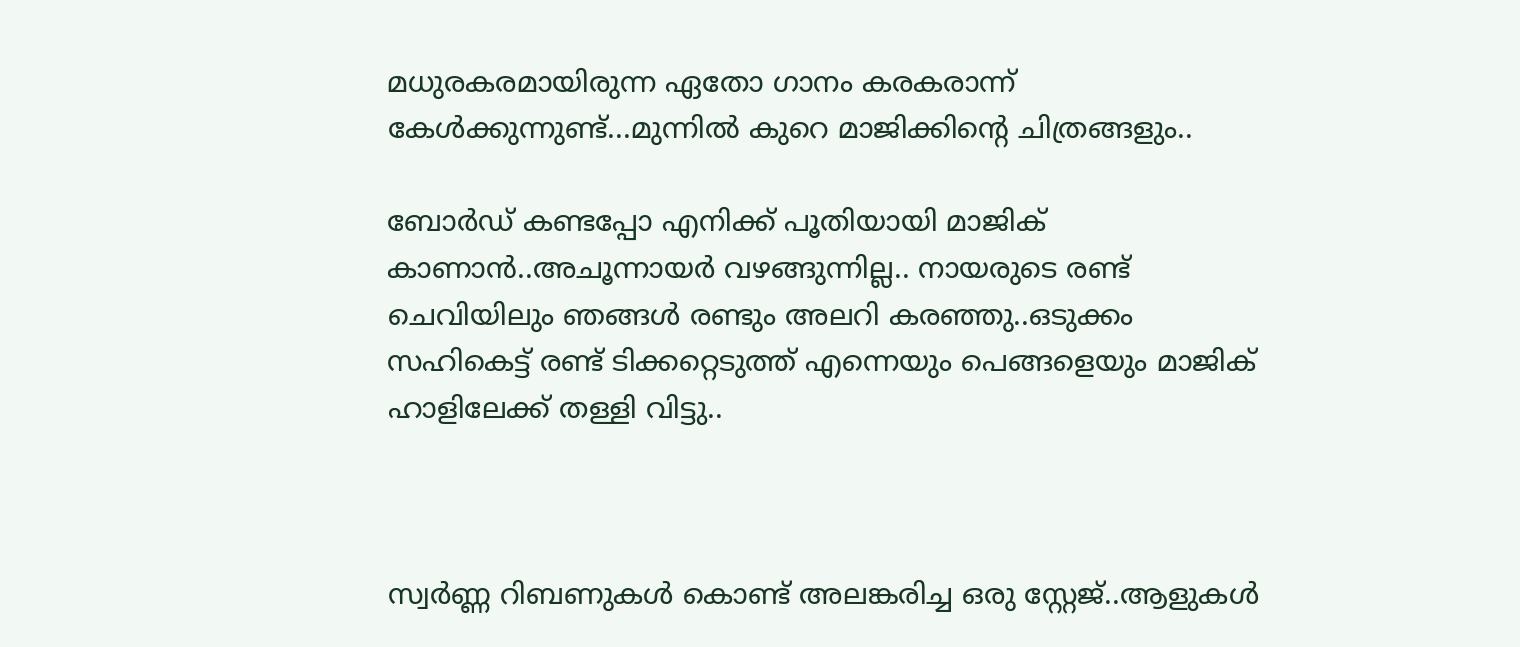മധുരകരമായിരുന്ന ഏതോ ഗാനം കരകരാന്ന്‍ കേള്‍ക്കുന്നുണ്ട്...മുന്നില്‍ കുറെ മാജിക്കിന്‍റെ ചിത്രങ്ങളും..

ബോര്‍ഡ് കണ്ടപ്പോ എനിക്ക് പൂതിയായി മാജിക് കാണാന്‍..അചൂന്നായര്‍ വഴങ്ങുന്നില്ല.. നായരുടെ രണ്ട് ചെവിയിലും ഞങ്ങള്‍ രണ്ടും അലറി കരഞ്ഞു..ഒടുക്കം സഹികെട്ട് രണ്ട് ടിക്കറ്റെടുത്ത് എന്നെയും പെങ്ങളെയും മാജിക് ഹാളിലേക്ക് തള്ളി വിട്ടു..



സ്വര്‍ണ്ണ റിബണുകള്‍ കൊണ്ട് അലങ്കരിച്ച ഒരു സ്റ്റേജ്..ആളുകള്‍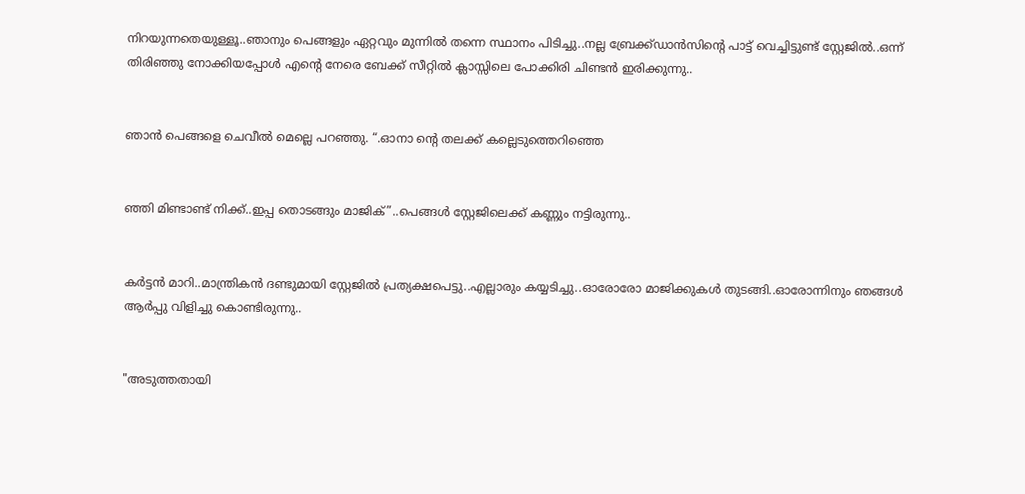നിറയുന്നതെയുള്ളൂ..ഞാനും പെങ്ങളും ഏറ്റവും മുന്നില്‍ തന്നെ സ്ഥാനം പിടിച്ചു..നല്ല ബ്രേക്ക്ഡാന്‍സിന്‍റെ പാട്ട് വെച്ചിട്ടുണ്ട് സ്റ്റേജില്‍..ഒന്ന് തിരിഞ്ഞു നോക്കിയപ്പോള്‍ എന്‍റെ നേരെ ബേക്ക് സീറ്റില്‍ ക്ലാസ്സിലെ പോക്കിരി ചിണ്ടന്‍ ഇരിക്കുന്നു..


ഞാന്‍ പെങ്ങളെ ചെവീല്‍ മെല്ലെ പറഞ്ഞു. “.ഓനാ ന്‍റെ തലക്ക് കല്ലെടുത്തെറിഞ്ഞെ


ഞ്ഞി മിണ്ടാണ്ട് നിക്ക്..ഇപ്പ തൊടങ്ങും മാജിക്”..പെങ്ങള്‍ സ്റ്റേജിലെക്ക് കണ്ണും നട്ടിരുന്നു..


കര്‍ട്ടന്‍ മാറി..മാന്ത്രികന്‍ ദണ്ടുമായി സ്റ്റേജില്‍ പ്രത്യക്ഷപെട്ടു..എല്ലാരും കയ്യടിച്ചു..ഓരോരോ മാജിക്കുകള്‍ തുടങ്ങി..ഓരോന്നിനും ഞങ്ങള്‍ ആര്‍പ്പു വിളിച്ചു കൊണ്ടിരുന്നു..


"അടുത്തതായി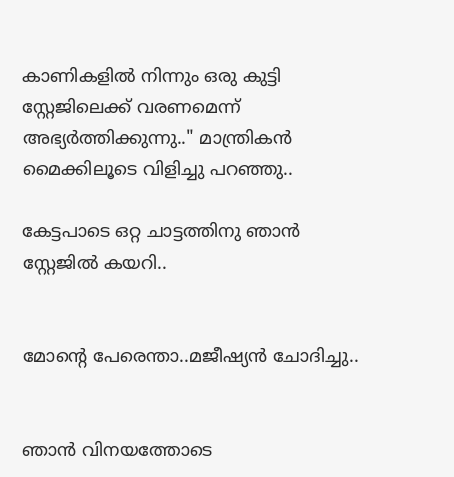കാണികളില്‍ നിന്നും ഒരു കുട്ടി സ്റ്റേജിലെക്ക് വരണമെന്ന് അഭ്യര്‍ത്തിക്കുന്നു.." മാന്ത്രികന്‍ മൈക്കിലൂടെ വിളിച്ചു പറഞ്ഞു..

കേട്ടപാടെ ഒറ്റ ചാട്ടത്തിനു ഞാന്‍ സ്റ്റേജില്‍ കയറി..


മോന്‍റെ പേരെന്താ..മജീഷ്യന്‍ ചോദിച്ചു..


ഞാന്‍ വിനയത്തോടെ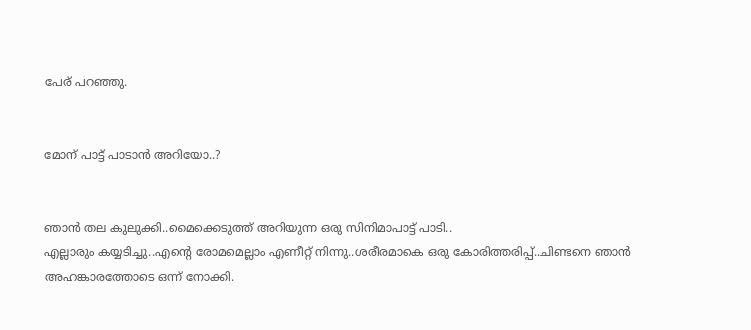പേര് പറഞ്ഞു.


മോന് പാട്ട് പാടാന്‍ അറിയോ..?


ഞാന്‍ തല കുലുക്കി..മൈക്കെടുത്ത് അറിയുന്ന ഒരു സിനിമാപാട്ട് പാടി..
എല്ലാരും കയ്യടിച്ചു..എന്‍റെ രോമമെല്ലാം എണീറ്റ് നിന്നു..ശരീരമാകെ ഒരു കോരിത്തരിപ്പ്..ചിണ്ടനെ ഞാന്‍ അഹങ്കാരത്തോടെ ഒന്ന് നോക്കി.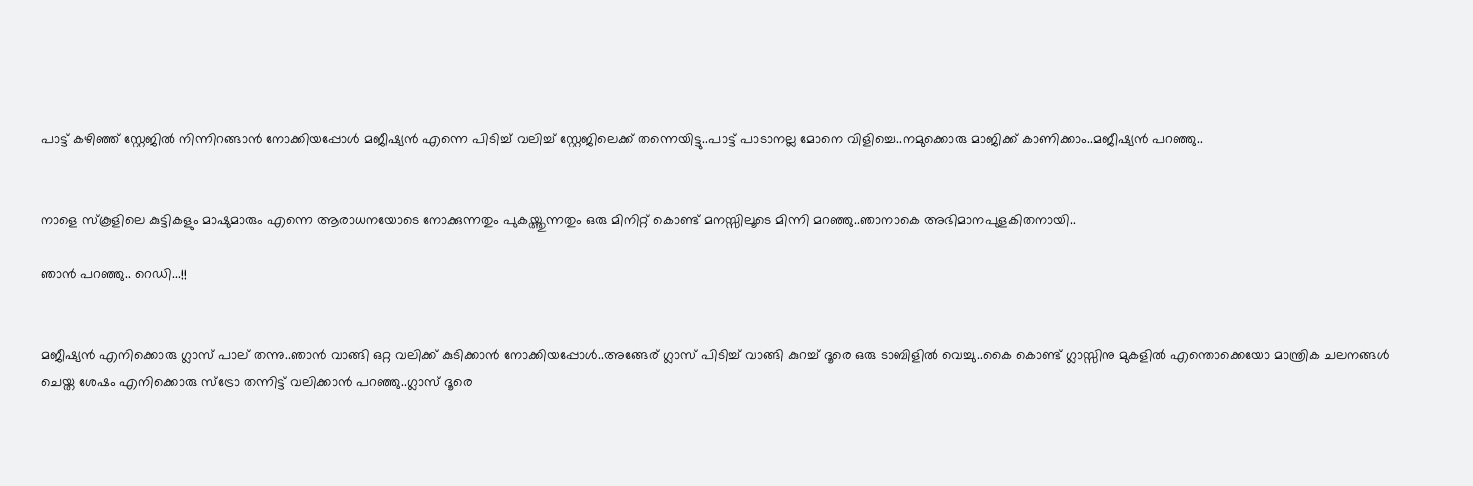പാട്ട് കഴിഞ്ഞ് സ്റ്റേജില്‍ നിന്നിറങ്ങാന്‍ നോക്കിയപ്പോള്‍ മജീഷ്യന്‍ എന്നെ പിടിച്ച് വലിച്ച് സ്റ്റേജിലെക്ക് തന്നെയിട്ടു..പാട്ട് പാടാനല്ല മോനെ വിളിച്ചെ..നമുക്കൊരു മാജിക്ക് കാണിക്കാം..മജീഷ്യന്‍ പറഞ്ഞു..


നാളെ സ്കൂളിലെ കുട്ടികളും മാഷുമാരും എന്നെ ആരാധനയോടെ നോക്കുന്നതും പുകയ്ത്തുന്നതും ഒരു മിനിറ്റ് കൊണ്ട് മനസ്സിലൂടെ മിന്നി മറഞ്ഞു..ഞാനാകെ അഭിമാനപുളകിതനായി..

ഞാന്‍ പറഞ്ഞു.. റെഡി...!!


മജീഷ്യന്‍ എനിക്കൊരു ഗ്ലാസ് പാല് തന്നു..ഞാന്‍ വാങ്ങി ഒറ്റ വലിക്ക് കുടിക്കാന്‍ നോക്കിയപ്പോള്‍..അങ്ങേര് ഗ്ലാസ് പിടിച്ച് വാങ്ങി കുറച്ച് ദൂരെ ഒരു ടാബിളില്‍ വെച്ചു..കൈ കൊണ്ട് ഗ്ലാസ്സിനു മുകളില്‍ എന്തൊക്കെയോ മാന്ത്രിക ചലനങ്ങള്‍ ചെയ്ത ശേഷം എനിക്കൊരു സ്ട്രോ തന്നിട്ട് വലിക്കാന്‍ പറഞ്ഞു..ഗ്ലാസ് ദൂരെ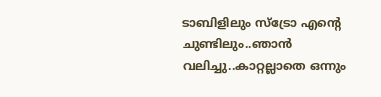ടാബിളിലും സ്ട്രോ എന്‍റെ ചുണ്ടിലും..ഞാന്‍ വലിച്ചു..കാറ്റല്ലാതെ ഒന്നും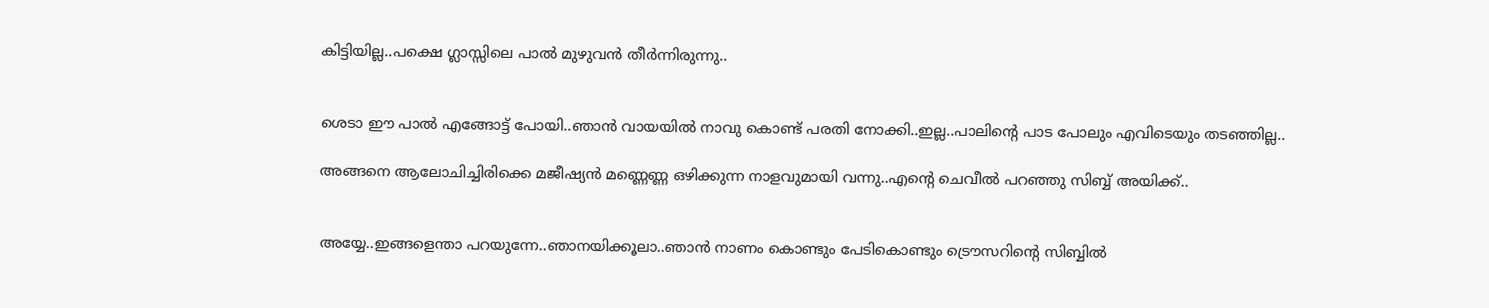കിട്ടിയില്ല..പക്ഷെ ഗ്ലാസ്സിലെ പാല്‍ മുഴുവന്‍ തീര്‍ന്നിരുന്നു..


ശെടാ ഈ പാല്‍ എങ്ങോട്ട് പോയി..ഞാന്‍ വായയില്‍ നാവു കൊണ്ട് പരതി നോക്കി..ഇല്ല..പാലിന്‍റെ പാട പോലും എവിടെയും തടഞ്ഞില്ല..

അങ്ങനെ ആലോചിച്ചിരിക്കെ മജീഷ്യന്‍ മണ്ണെണ്ണ ഒഴിക്കുന്ന നാളവുമായി വന്നു..എന്‍റെ ചെവീല്‍ പറഞ്ഞു സിബ്ബ് അയിക്ക്..


അയ്യേ..ഇങ്ങളെന്താ പറയുന്നേ..ഞാനയിക്കൂലാ..ഞാന്‍ നാണം കൊണ്ടും പേടികൊണ്ടും ട്രൌസറിന്‍റെ സിബ്ബില്‍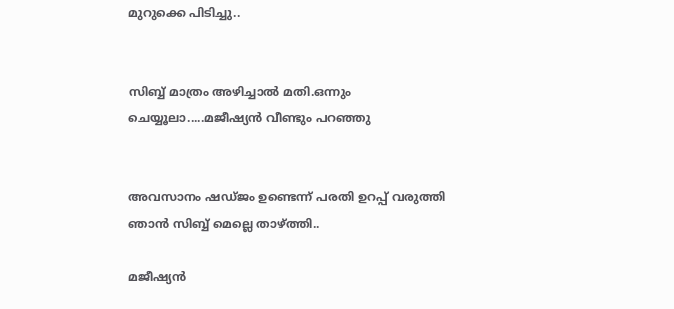മുറുക്കെ പിടിച്ചു..


സിബ്ബ് മാത്രം അഴിച്ചാല്‍ മതി.ഒന്നും ചെയ്യൂലാ.....മജീഷ്യന്‍ വീണ്ടും പറഞ്ഞു


അവസാനം ഷഡ്ജം ഉണ്ടെന്ന് പരതി ഉറപ്പ് വരുത്തി ഞാന്‍ സിബ്ബ് മെല്ലെ താഴ്ത്തി..

മജീഷ്യന്‍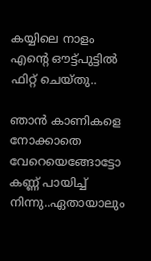കയ്യിലെ നാളം എന്‍റെ ഔട്ട്‌പുട്ടില്‍ ഫിറ്റ് ചെയ്തു..

ഞാന്‍ കാണികളെ നോക്കാതെ വേറെയെങ്ങോട്ടോ കണ്ണ് പായിച്ച് നിന്നു..ഏതായാലും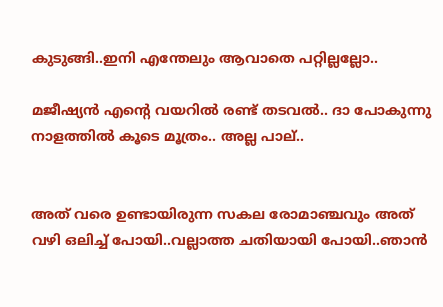കുടുങ്ങി..ഇനി എന്തേലും ആവാതെ പറ്റില്ലല്ലോ..

മജീഷ്യന്‍ എന്‍റെ വയറില്‍ രണ്ട് തടവല്‍.. ദാ പോകുന്നു നാളത്തില്‍ കൂടെ മൂത്രം.. അല്ല പാല്..


അത് വരെ ഉണ്ടായിരുന്ന സകല രോമാഞ്ചവും അത് വഴി ഒലിച്ച് പോയി..വല്ലാത്ത ചതിയായി പോയി..ഞാന്‍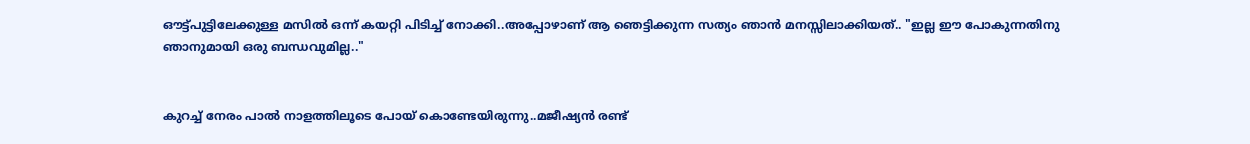ഔട്ട്‌പുട്ടിലേക്കുള്ള മസില്‍ ഒന്ന് കയറ്റി പിടിച്ച് നോക്കി..അപ്പോഴാണ്‌ ആ ഞെട്ടിക്കുന്ന സത്യം ഞാന്‍ മനസ്സിലാക്കിയത്.. "ഇല്ല ഈ പോകുന്നതിനു ഞാനുമായി ഒരു ബന്ധവുമില്ല.."


കുറച്ച് നേരം പാല്‍ നാളത്തിലൂടെ പോയ്‌ കൊണ്ടേയിരുന്നു..മജീഷ്യന്‍ രണ്ട്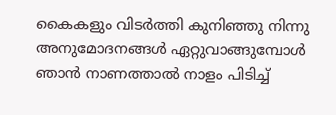കൈകളും വിടര്‍ത്തി കുനിഞ്ഞു നിന്നു അനുമോദനങ്ങള്‍ ഏറ്റുവാങ്ങുമ്പോള്‍ ഞാന്‍ നാണത്താല്‍ നാളം പിടിച്ച്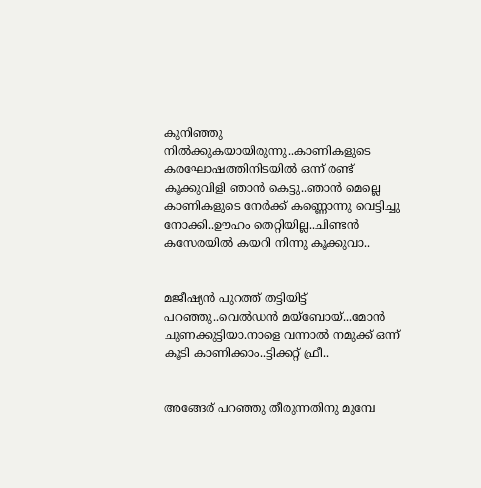കുനിഞ്ഞു നില്‍ക്കുകയായിരുന്നു..കാണികളുടെ കരഘോഷത്തിനിടയില്‍ ഒന്ന് രണ്ട് കൂക്കുവിളി ഞാന്‍ കെട്ടു..ഞാന്‍ മെല്ലെ കാണികളുടെ നേര്‍ക്ക് കണ്ണൊന്നു വെട്ടിച്ചു നോക്കി..ഊഹം തെറ്റിയില്ല..ചിണ്ടന്‍ കസേരയില്‍ കയറി നിന്നു കൂക്കുവാ..


മജീഷ്യന്‍ പുറത്ത് തട്ടിയിട്ട് പറഞ്ഞു..വെല്‍ഡന്‍ മയ്ബോയ്‌...മോന്‍ ചുണക്കുട്ടിയാ.നാളെ വന്നാല്‍ നമുക്ക് ഒന്ന് കൂടി കാണിക്കാം..ട്ടിക്കറ്റ് ഫ്രീ..


അങ്ങേര് പറഞ്ഞു തീരുന്നതിനു മുമ്പേ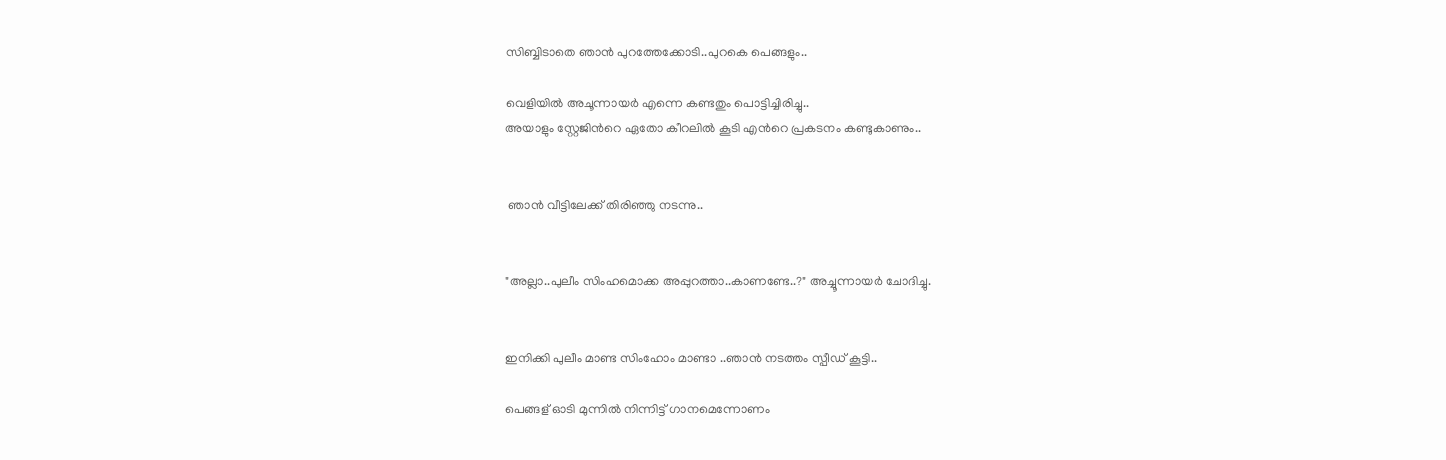സിബ്ബിടാതെ ഞാന്‍ പുറത്തേക്കോടി..പുറകെ പെങ്ങളും..

വെളിയില്‍ അചൂന്നായര്‍ എന്നെ കണ്ടതും പൊട്ടിച്ചിരിച്ചു..
അയാളും സ്റ്റേജിന്‍റെ ഏതോ കീറലില്‍ കൂടി എന്‍റെ പ്രകടനം കണ്ടുകാണും..


 ഞാന്‍ വീട്ടിലേക്ക് തിരിഞ്ഞു നടന്നു..


"അല്ലാ..പുലീം സിംഹമൊക്ക അപ്പുറത്താ..കാണണ്ടേ..?" അച്ചൂന്നായര്‍ ചോദിച്ചു.


ഇനിക്കി പുലീം മാണ്ട സിംഹോം മാണ്ടാ ..ഞാന്‍ നടത്തം സ്പീഡ് കൂട്ടി..

പെങ്ങള് ഓടി മുന്നില്‍ നിന്നിട്ട് ഗാനമെന്നോണം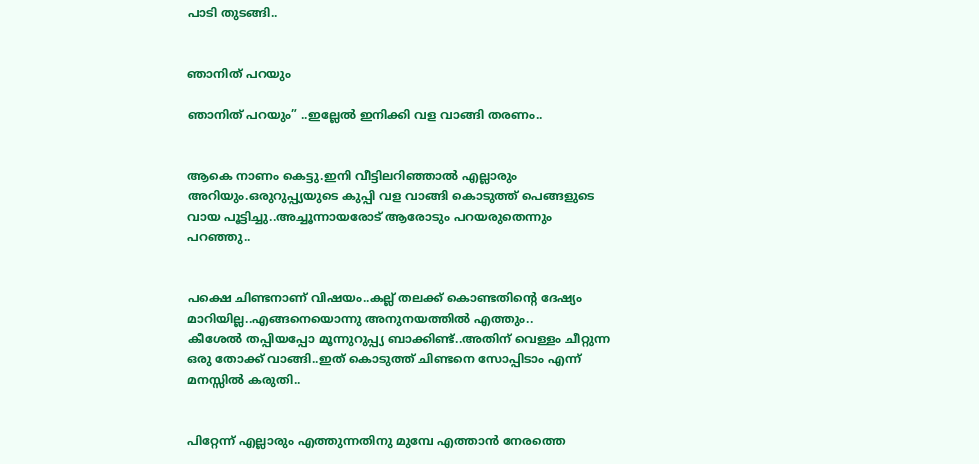പാടി തുടങ്ങി..


ഞാനിത് പറയും

ഞാനിത് പറയും” ..ഇല്ലേല്‍ ഇനിക്കി വള വാങ്ങി തരണം..


ആകെ നാണം കെട്ടു.ഇനി വീട്ടിലറിഞ്ഞാല്‍ എല്ലാരും അറിയും.ഒരുറുപ്പ്യയുടെ കുപ്പി വള വാങ്ങി കൊടുത്ത് പെങ്ങളുടെ വായ പൂട്ടിച്ചു..അച്ചൂന്നായരോട് ആരോടും പറയരുതെന്നും പറഞ്ഞു..


പക്ഷെ ചിണ്ടനാണ് വിഷയം..കല്ല്‌ തലക്ക് കൊണ്ടതിന്‍റെ ദേഷ്യം മാറിയില്ല..എങ്ങനെയൊന്നു അനുനയത്തില്‍ എത്തും..
കീശേല്‍ തപ്പിയപ്പോ മൂന്നുറുപ്പ്യ ബാക്കിണ്ട്..അതിന് വെള്ളം ചീറ്റുന്ന ഒരു തോക്ക് വാങ്ങി..ഇത് കൊടുത്ത് ചിണ്ടനെ സോപ്പിടാം എന്ന് മനസ്സില്‍ കരുതി..


പിറ്റേന്ന് എല്ലാരും എത്തുന്നതിനു മുമ്പേ എത്താന്‍ നേരത്തെ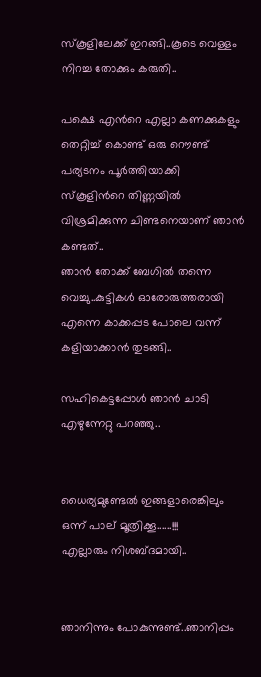സ്കൂളിലേക്ക് ഇറങ്ങി..കൂടെ വെള്ളം നിറച്ച തോക്കും കരുതി..

പക്ഷെ എന്‍റെ എല്ലാ കണക്കുകളും തെറ്റിച്ച് കൊണ്ട് ഒരു റൌണ്ട് പര്യടനം പൂര്‍ത്തിയാക്കി സ്കൂളിന്‍റെ തിണ്ണയില്‍ വിശ്രമിക്കുന്ന ചിണ്ടനെയാണ് ഞാന്‍ കണ്ടത്..
ഞാന്‍ തോക്ക് ബേഗില്‍ തന്നെ വെച്ചു..കുട്ടികള്‍ ഓരോരുത്തരായി എന്നെ കാക്കപ്പട പോലെ വന്ന് കളിയാക്കാന്‍ തുടങ്ങി..

സഹികെട്ടപ്പോള്‍ ഞാന്‍ ചാടി എഴുന്നേറ്റു പറഞ്ഞു..


ധൈര്യമുണ്ടേല്‍ ഇങ്ങളാരെങ്കിലും ഒന്ന് പാല് മൂത്രിക്കൂ......!!!
എല്ലാരും നിശബ്ദമായി..


ഞാനിന്നും പോകുന്നുണ്ട്..ഞാനിപ്പം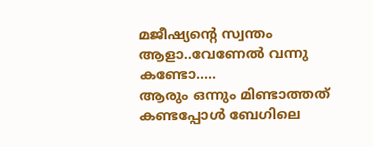മജീഷ്യന്‍റെ സ്വന്തം ആളാ..വേണേല്‍ വന്നു കണ്ടോ.....
ആരും ഒന്നും മിണ്ടാത്തത് കണ്ടപ്പോള്‍ ബേഗിലെ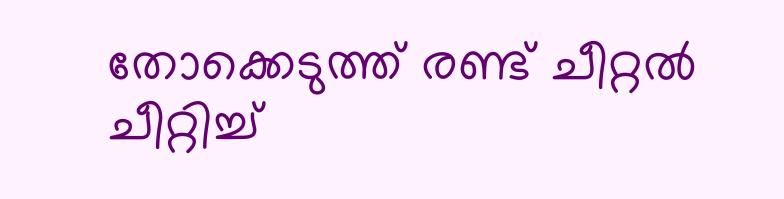തോക്കെടുത്ത് രണ്ട് ചീറ്റല്‍ ചീറ്റിച്ച്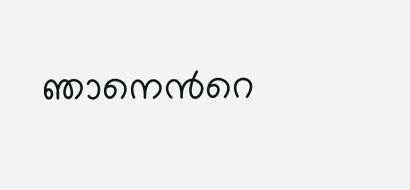ഞാനെന്‍റെ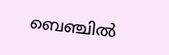ബെഞ്ചില്‍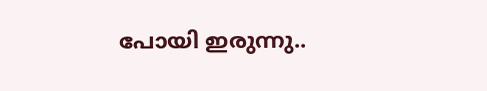പോയി ഇരുന്നു..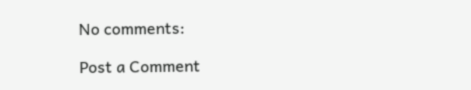No comments:

Post a Comment